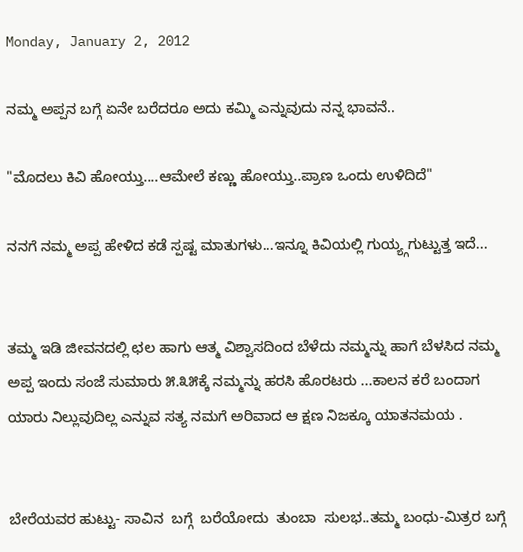Monday, January 2, 2012

ನಮ್ಮ ಅಪ್ಪನ ಬಗ್ಗೆ ಏನೇ ಬರೆದರೂ ಅದು ಕಮ್ಮಿ ಎನ್ನುವುದು ನನ್ನ ಭಾವನೆ..

"ಮೊದಲು ಕಿವಿ ಹೋಯ್ತು....ಆಮೇಲೆ ಕಣ್ಣು ಹೋಯ್ತು..ಪ್ರಾಣ ಒಂದು ಉಳಿದಿದೆ"

ನನಗೆ ನಮ್ಮ ಅಪ್ಪ ಹೇಳಿದ ಕಡೆ ಸ್ಪಷ್ಟ ಮಾತುಗಳು...ಇನ್ನೂ ಕಿವಿಯಲ್ಲಿ ಗುಯ್ಯ್ಗಗುಟ್ಟುತ್ತ ಇದೆ...


ತಮ್ಮ ಇಡಿ ಜೀವನದಲ್ಲಿ ಛಲ ಹಾಗು ಆತ್ಮ ವಿಶ್ವಾಸದಿಂದ ಬೆಳೆದು ನಮ್ಮನ್ನು ಹಾಗೆ ಬೆಳಸಿದ ನಮ್ಮ ಅಪ್ಪ ಇಂದು ಸಂಜೆ ಸುಮಾರು ೫.೩೫ಕ್ಕೆ ನಮ್ಮನ್ನು ಹರಸಿ ಹೊರಟರು ...ಕಾಲನ ಕರೆ ಬಂದಾಗ ಯಾರು ನಿಲ್ಲುವುದಿಲ್ಲ ಎನ್ನುವ ಸತ್ಯ ನಮಗೆ ಅರಿವಾದ ಆ ಕ್ಷಣ ನಿಜಕ್ಕೂ ಯಾತನಮಯ .


ಬೇರೆಯವರ ಹುಟ್ಟು- ಸಾವಿನ  ಬಗ್ಗೆ  ಬರೆಯೋದು  ತುಂಬಾ  ಸುಲಭ..ತಮ್ಮ ಬಂಧು-ಮಿತ್ರರ ಬಗ್ಗೆ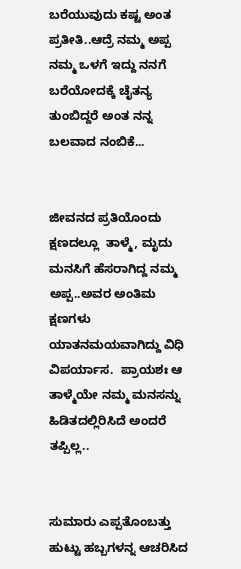ಬರೆಯುವುದು ಕಷ್ಟ ಅಂತ ಪ್ರತೀತಿ..ಆದ್ರೆ ನಮ್ಮ ಅಪ್ಪ ನಮ್ಮ ಒಳಗೆ ಇದ್ದು ನನಗೆ ಬರೆಯೋದಕ್ಕೆ ಚೈತನ್ಯ ತುಂಬಿದ್ದರೆ ಅಂತ ನನ್ನ ಬಲವಾದ ನಂಬಿಕೆ...


ಜೀವನದ ಪ್ರತಿಯೊಂದು ಕ್ಷಣದಲ್ಲೂ  ತಾಳ್ಮೆ, ಮೃದು ಮನಸಿಗೆ ಹೆಸರಾಗಿದ್ದ ನಮ್ಮ ಅಪ್ಪ..ಅವರ ಅಂತಿಮ ಕ್ಷಣಗಳು ಯಾತನಮಯವಾಗಿದ್ದು ವಿಧಿ ವಿಪರ್ಯಾಸ.  ಪ್ರಾಯಶಃ ಆ ತಾಳ್ಮೆಯೇ ನಮ್ಮ ಮನಸನ್ನು ಹಿಡಿತದಲ್ಲಿರಿಸಿದೆ ಅಂದರೆ ತಪ್ಪಿಲ್ಲ..


ಸುಮಾರು ಎಪ್ಪತೊಂಬತ್ತು ಹುಟ್ಟು ಹಬ್ಬಗಳನ್ನ ಆಚರಿಸಿದ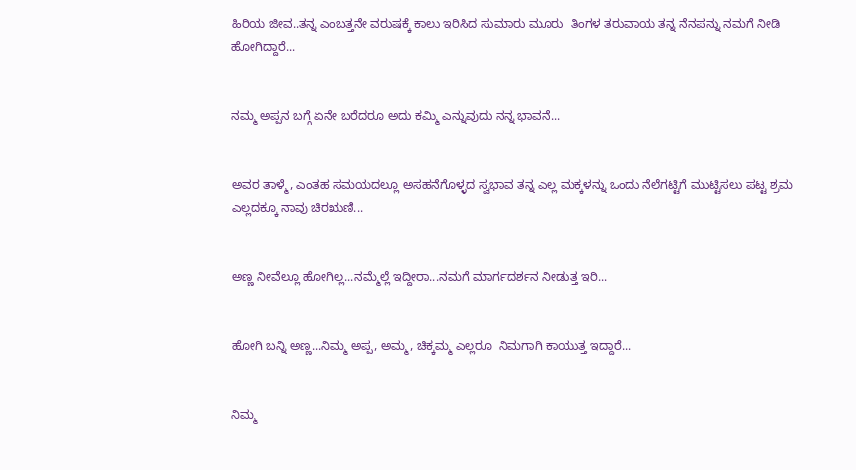ಹಿರಿಯ ಜೀವ..ತನ್ನ ಎಂಬತ್ತನೇ ವರುಷಕ್ಕೆ ಕಾಲು ಇರಿಸಿದ ಸುಮಾರು ಮೂರು  ತಿಂಗಳ ತರುವಾಯ ತನ್ನ ನೆನಪನ್ನು ನಮಗೆ ನೀಡಿ ಹೋಗಿದ್ದಾರೆ...


ನಮ್ಮ ಅಪ್ಪನ ಬಗ್ಗೆ ಏನೇ ಬರೆದರೂ ಅದು ಕಮ್ಮಿ ಎನ್ನುವುದು ನನ್ನ ಭಾವನೆ...


ಅವರ ತಾಳ್ಮೆ, ಎಂತಹ ಸಮಯದಲ್ಲೂ ಅಸಹನೆಗೊಳ್ಳದ ಸ್ವಭಾವ ತನ್ನ ಎಲ್ಲ ಮಕ್ಕಳನ್ನು ಒಂದು ನೆಲೆಗಟ್ಟಿಗೆ ಮುಟ್ಟಿಸಲು ಪಟ್ಟ ಶ್ರಮ ಎಲ್ಲದಕ್ಕೂ ನಾವು ಚಿರಋಣಿ...


ಅಣ್ಣ ನೀವೆಲ್ಲೂ ಹೋಗಿಲ್ಲ...ನಮ್ಮೆಲ್ಲೆ ಇದ್ದೀರಾ...ನಮಗೆ ಮಾರ್ಗದರ್ಶನ ನೀಡುತ್ತ ಇರಿ...


ಹೋಗಿ ಬನ್ನಿ ಅಣ್ಣ...ನಿಮ್ಮ ಅಪ್ಪ, ಅಮ್ಮ, ಚಿಕ್ಕಮ್ಮ ಎಲ್ಲರೂ  ನಿಮಗಾಗಿ ಕಾಯುತ್ತ ಇದ್ದಾರೆ...


ನಿಮ್ಮ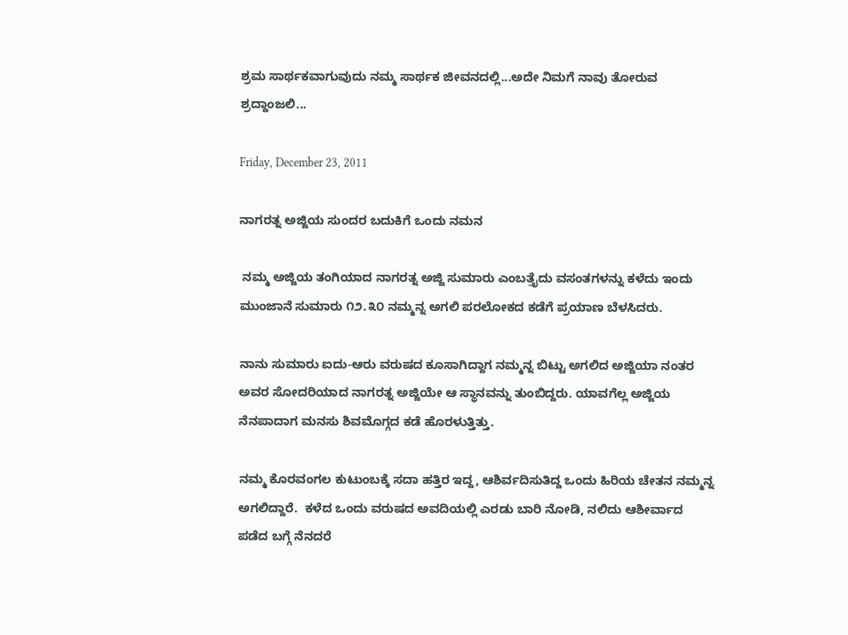ಶ್ರಮ ಸಾರ್ಥಕವಾಗುವುದು ನಮ್ಮ ಸಾರ್ಥಕ ಜೀವನದಲ್ಲಿ...ಅದೇ ನಿಮಗೆ ನಾವು ತೋರುವ ಶ್ರದ್ದಾಂಜಲಿ...

Friday, December 23, 2011

ನಾಗರತ್ನ ಅಜ್ಜಿಯ ಸುಂದರ ಬದುಕಿಗೆ ಒಂದು ನಮನ

 ನಮ್ಮ ಅಜ್ಜಿಯ ತಂಗಿಯಾದ ನಾಗರತ್ನ ಅಜ್ಜಿ ಸುಮಾರು ಎಂಬತ್ತೈದು ವಸಂತಗಳನ್ನು ಕಳೆದು ಇಂದು ಮುಂಜಾನೆ ಸುಮಾರು ೧೨.೩೦ ನಮ್ಮನ್ನ ಅಗಲಿ ಪರಲೋಕದ ಕಡೆಗೆ ಪ್ರಯಾಣ ಬೆಳಸಿದರು.

ನಾನು ಸುಮಾರು ಐದು-ಆರು ವರುಷದ ಕೂಸಾಗಿದ್ದಾಗ ನಮ್ಮನ್ನ ಬಿಟ್ಟು ಅಗಲಿದ ಅಜ್ಜಿಯಾ ನಂತರ ಅವರ ಸೋದರಿಯಾದ ನಾಗರತ್ನ ಅಜ್ಜಿಯೇ ಆ ಸ್ಥಾನವನ್ನು ತುಂಬಿದ್ದರು. ಯಾವಗೆಲ್ಲ ಅಜ್ಜಿಯ ನೆನಪಾದಾಗ ಮನಸು ಶಿವಮೊಗ್ಗದ ಕಡೆ ಹೊರಳುತ್ತಿತ್ತು.

ನಮ್ಮ ಕೊರವಂಗಲ ಕುಟುಂಬಕ್ಕೆ ಸದಾ ಹತ್ತಿರ ಇದ್ದ, ಆಶಿರ್ವದಿಸುತಿದ್ದ ಒಂದು ಹಿರಿಯ ಚೇತನ ನಮ್ಮನ್ನ ಅಗಲಿದ್ದಾರೆ.  ಕಳೆದ ಒಂದು ವರುಷದ ಅವದಿಯಲ್ಲಿ ಎರಡು ಬಾರಿ ನೋಡಿ, ನಲಿದು ಆಶೀರ್ವಾದ ಪಡೆದ ಬಗ್ಗೆ ನೆನದರೆ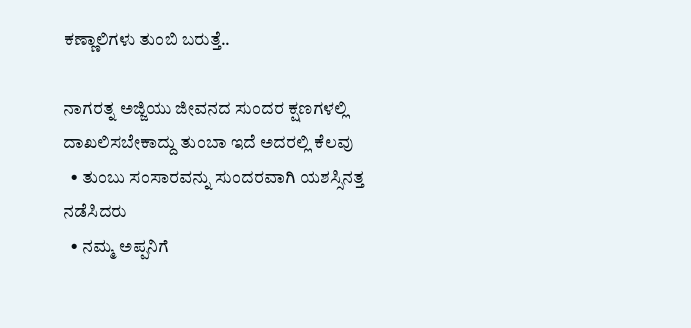ಕಣ್ಣಾಲಿಗಳು ತುಂಬಿ ಬರುತ್ತೆ..

ನಾಗರತ್ನ ಅಜ್ಜಿಯು ಜೀವನದ ಸುಂದರ ಕ್ಷಣಗಳಲ್ಲಿ  ದಾಖಲಿಸಬೇಕಾದ್ದು ತುಂಬಾ ಇದೆ ಅದರಲ್ಲಿ ಕೆಲವು
  • ತುಂಬು ಸಂಸಾರವನ್ನು ಸುಂದರವಾಗಿ ಯಶಸ್ಸಿನತ್ತ ನಡೆಸಿದರು
  • ನಮ್ಮ ಅಪ್ಪನಿಗೆ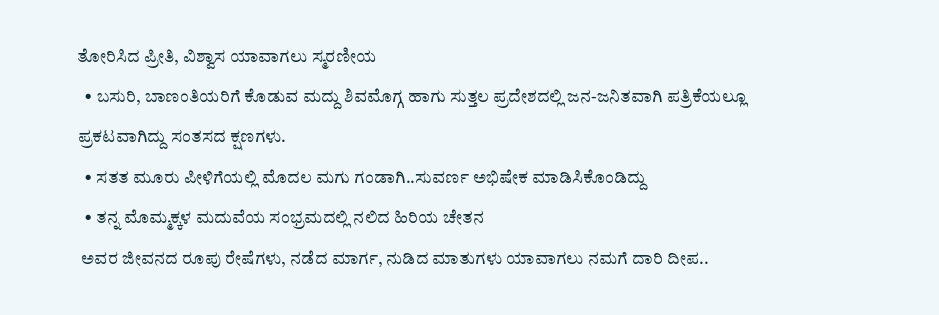ತೋರಿಸಿದ ಪ್ರೀತಿ, ವಿಶ್ವಾಸ ಯಾವಾಗಲು ಸ್ಮರಣೀಯ
  • ಬಸುರಿ, ಬಾಣಂತಿಯರಿಗೆ ಕೊಡುವ ಮದ್ದು ಶಿವಮೊಗ್ಗ ಹಾಗು ಸುತ್ತಲ ಪ್ರದೇಶದಲ್ಲಿ ಜನ-ಜನಿತವಾಗಿ ಪತ್ರಿಕೆಯಲ್ಲೂ ಪ್ರಕಟವಾಗಿದ್ದು ಸಂತಸದ ಕ್ಷಣಗಳು.
  • ಸತತ ಮೂರು ಪೀಳಿಗೆಯಲ್ಲಿ ಮೊದಲ ಮಗು ಗಂಡಾಗಿ..ಸುವರ್ಣ ಅಭಿಷೇಕ ಮಾಡಿಸಿಕೊಂಡಿದ್ದು
  • ತನ್ನ ಮೊಮ್ಮಕ್ಕಳ ಮದುವೆಯ ಸಂಭ್ರಮದಲ್ಲಿ ನಲಿದ ಹಿರಿಯ ಚೇತನ
 ಅವರ ಜೀವನದ ರೂಪು ರೇಷೆಗಳು, ನಡೆದ ಮಾರ್ಗ, ನುಡಿದ ಮಾತುಗಳು ಯಾವಾಗಲು ನಮಗೆ ದಾರಿ ದೀಪ..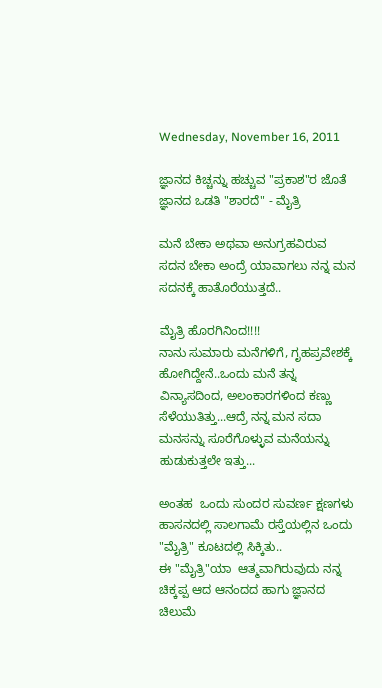Wednesday, November 16, 2011

ಜ್ಞಾನದ ಕಿಚ್ಚನ್ನು ಹಚ್ಚುವ "ಪ್ರಕಾಶ"ರ ಜೊತೆ ಜ್ಞಾನದ ಒಡತಿ "ಶಾರದೆ" - ಮೈತ್ರಿ

ಮನೆ ಬೇಕಾ ಅಥವಾ ಅನುಗ್ರಹವಿರುವ ಸದನ ಬೇಕಾ ಅಂದ್ರೆ ಯಾವಾಗಲು ನನ್ನ ಮನ ಸದನಕ್ಕೆ ಹಾತೊರೆಯುತ್ತದೆ..

ಮೈತ್ರಿ ಹೊರಗಿನಿಂದ!!!!
ನಾನು ಸುಮಾರು ಮನೆಗಳಿಗೆ, ಗೃಹಪ್ರವೇಶಕ್ಕೆ ಹೋಗಿದ್ದೇನೆ..ಒಂದು ಮನೆ ತನ್ನ ವಿನ್ಯಾಸದಿಂದ, ಅಲಂಕಾರಗಳಿಂದ ಕಣ್ಣು ಸೆಳೆಯುತಿತ್ತು...ಆದ್ರೆ ನನ್ನ ಮನ ಸದಾ  ಮನಸನ್ನು ಸೂರೆಗೊಳ್ಳುವ ಮನೆಯನ್ನು ಹುಡುಕುತ್ತಲೇ ಇತ್ತು...

ಅಂತಹ  ಒಂದು ಸುಂದರ ಸುವರ್ಣ ಕ್ಷಣಗಳು ಹಾಸನದಲ್ಲಿ ಸಾಲಗಾಮೆ ರಸ್ತೆಯಲ್ಲಿನ ಒಂದು "ಮೈತ್ರಿ" ಕೂಟದಲ್ಲಿ ಸಿಕ್ಕಿತು..
ಈ "ಮೈತ್ರಿ"ಯಾ  ಆತ್ಮವಾಗಿರುವುದು ನನ್ನ ಚಿಕ್ಕಪ್ಪ ಆದ ಆನಂದದ ಹಾಗು ಜ್ಞಾನದ ಚಿಲುಮೆ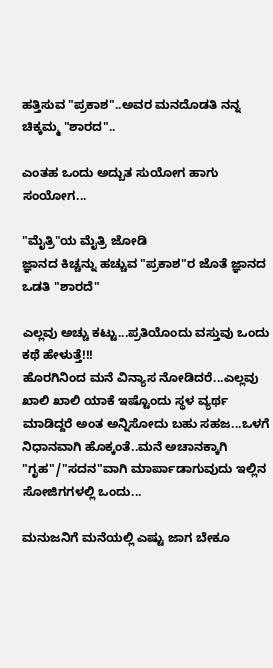ಹತ್ತಿಸುವ "ಪ್ರಕಾಶ"..ಅವರ ಮನದೊಡತಿ ನನ್ನ ಚಿಕ್ಕಮ್ಮ "ಶಾರದ"..

ಎಂತಹ ಒಂದು ಅದ್ಬುತ ಸುಯೋಗ ಹಾಗು ಸಂಯೋಗ...

"ಮೈತ್ರಿ"ಯ ಮೈತ್ರಿ ಜೋಡಿ
ಜ್ಞಾನದ ಕಿಚ್ಚನ್ನು ಹಚ್ಚುವ "ಪ್ರಕಾಶ"ರ ಜೊತೆ ಜ್ಞಾನದ ಒಡತಿ "ಶಾರದೆ"

ಎಲ್ಲವು ಅಚ್ಚು ಕಟ್ಟು...ಪ್ರತಿಯೊಂದು ವಸ್ತುವು ಒಂದು ಕಥೆ ಹೇಳುತ್ತೆ!!!
ಹೊರಗಿನಿಂದ ಮನೆ ವಿನ್ಯಾಸ ನೋಡಿದರೆ...ಎಲ್ಲವು ಖಾಲಿ ಖಾಲಿ ಯಾಕೆ ಇಷ್ಟೊಂದು ಸ್ಥಳ ವ್ಯರ್ಥ ಮಾಡಿದ್ದರೆ ಅಂತ ಅನ್ನಿಸೋದು ಬಹು ಸಹಜ...ಒಳಗೆ ನಿಧಾನವಾಗಿ ಹೊಕ್ಕಂತೆ..ಮನೆ ಅಚಾನಕ್ಕಾಗಿ "ಗೃಹ"/"ಸದನ"ವಾಗಿ ಮಾರ್ಪಾಡಾಗುವುದು ಇಲ್ಲಿನ ಸೋಜಿಗಗಳಲ್ಲಿ ಒಂದು...

ಮನುಜನಿಗೆ ಮನೆಯಲ್ಲಿ ಎಷ್ಟು ಜಾಗ ಬೇಕೂ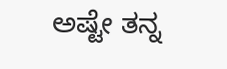ಅಷ್ಟೇ ತನ್ನ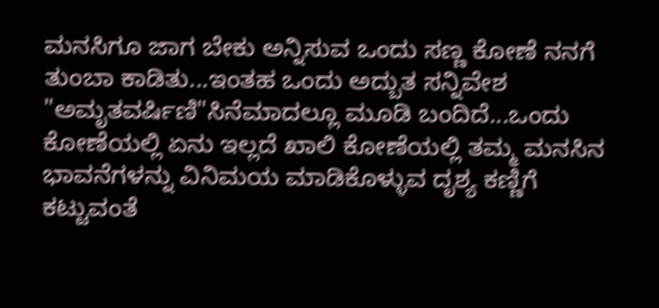ಮನಸಿಗೂ ಜಾಗ ಬೇಕು ಅನ್ನಿಸುವ ಒಂದು ಸಣ್ಣ ಕೋಣೆ ನನಗೆ ತುಂಬಾ ಕಾಡಿತು...ಇಂತಹ ಒಂದು ಅದ್ಬುತ ಸನ್ನಿವೇಶ "ಅಮೃತವರ್ಷಿಣಿ"ಸಿನೆಮಾದಲ್ಲೂ ಮೂಡಿ ಬಂದಿದೆ...ಒಂದು ಕೋಣೆಯಲ್ಲಿ ಏನು ಇಲ್ಲದೆ ಖಾಲಿ ಕೋಣೆಯಲ್ಲಿ ತಮ್ಮ ಮನಸಿನ ಭಾವನೆಗಳನ್ನು ವಿನಿಮಯ ಮಾಡಿಕೊಳ್ಳುವ ದೃಶ್ಯ ಕಣ್ಣಿಗೆ ಕಟ್ಟುವಂತೆ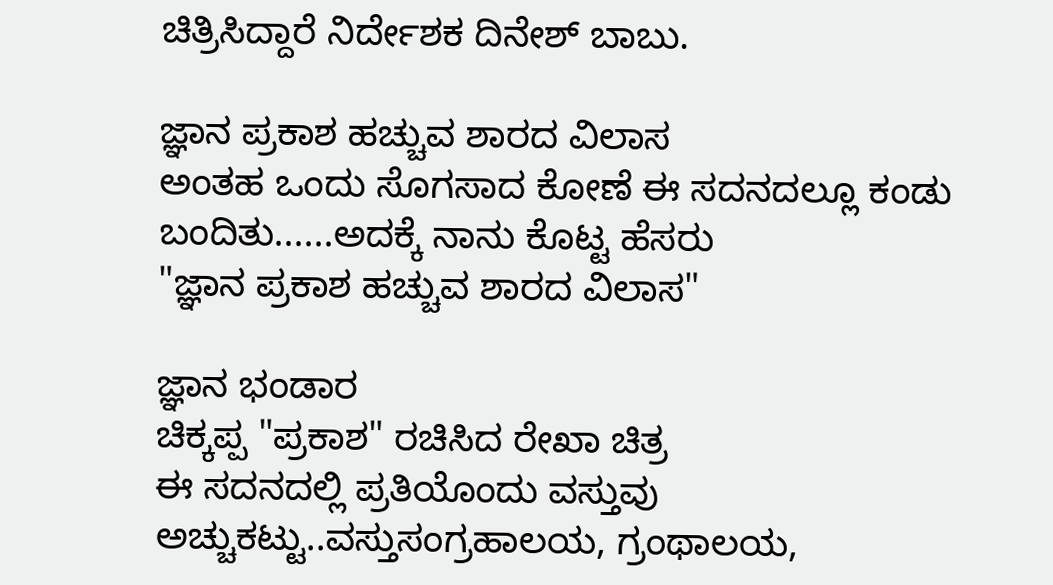ಚಿತ್ರಿಸಿದ್ದಾರೆ ನಿರ್ದೇಶಕ ದಿನೇಶ್ ಬಾಬು.

ಜ್ಞಾನ ಪ್ರಕಾಶ ಹಚ್ಚುವ ಶಾರದ ವಿಲಾಸ
ಅಂತಹ ಒಂದು ಸೊಗಸಾದ ಕೋಣೆ ಈ ಸದನದಲ್ಲೂ ಕಂಡು ಬಂದಿತು......ಅದಕ್ಕೆ ನಾನು ಕೊಟ್ಟ ಹೆಸರು
"ಜ್ಞಾನ ಪ್ರಕಾಶ ಹಚ್ಚುವ ಶಾರದ ವಿಲಾಸ"

ಜ್ಞಾನ ಭಂಡಾರ
ಚಿಕ್ಕಪ್ಪ "ಪ್ರಕಾಶ" ರಚಿಸಿದ ರೇಖಾ ಚಿತ್ರ
ಈ ಸದನದಲ್ಲಿ ಪ್ರತಿಯೊಂದು ವಸ್ತುವು ಅಚ್ಚುಕಟ್ಟು..ವಸ್ತುಸಂಗ್ರಹಾಲಯ, ಗ್ರಂಥಾಲಯ,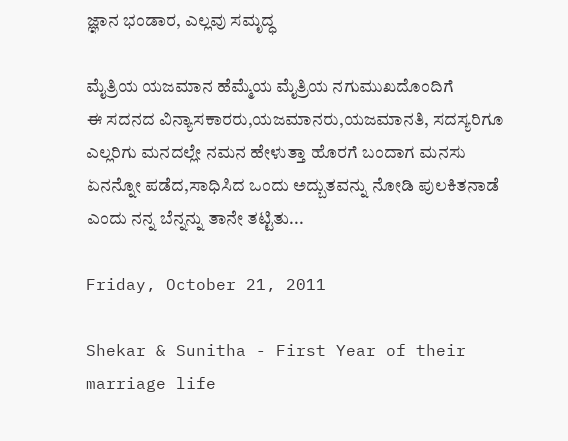ಜ್ಞಾನ ಭಂಡಾರ, ಎಲ್ಲವು ಸಮೃದ್ಧ

ಮೈತ್ರಿಯ ಯಜಮಾನ ಹೆಮ್ಮೆಯ ಮೈತ್ರಿಯ ನಗುಮುಖದೊಂದಿಗೆ
ಈ ಸದನದ ವಿನ್ಯಾಸಕಾರರು,ಯಜಮಾನರು,ಯಜಮಾನತಿ, ಸದಸ್ಯರಿಗೂ ಎಲ್ಲರಿಗು ಮನದಲ್ಲೇ ನಮನ ಹೇಳುತ್ತಾ ಹೊರಗೆ ಬಂದಾಗ ಮನಸು ಏನನ್ನೋ ಪಡೆದ,ಸಾಧಿಸಿದ ಒಂದು ಅದ್ಬುತವನ್ನು ನೋಡಿ ಪುಲಕಿತನಾಡೆ ಎಂದು ನನ್ನ ಬೆನ್ನನ್ನು ತಾನೇ ತಟ್ಟಿತು...

Friday, October 21, 2011

Shekar & Sunitha - First Year of their marriage life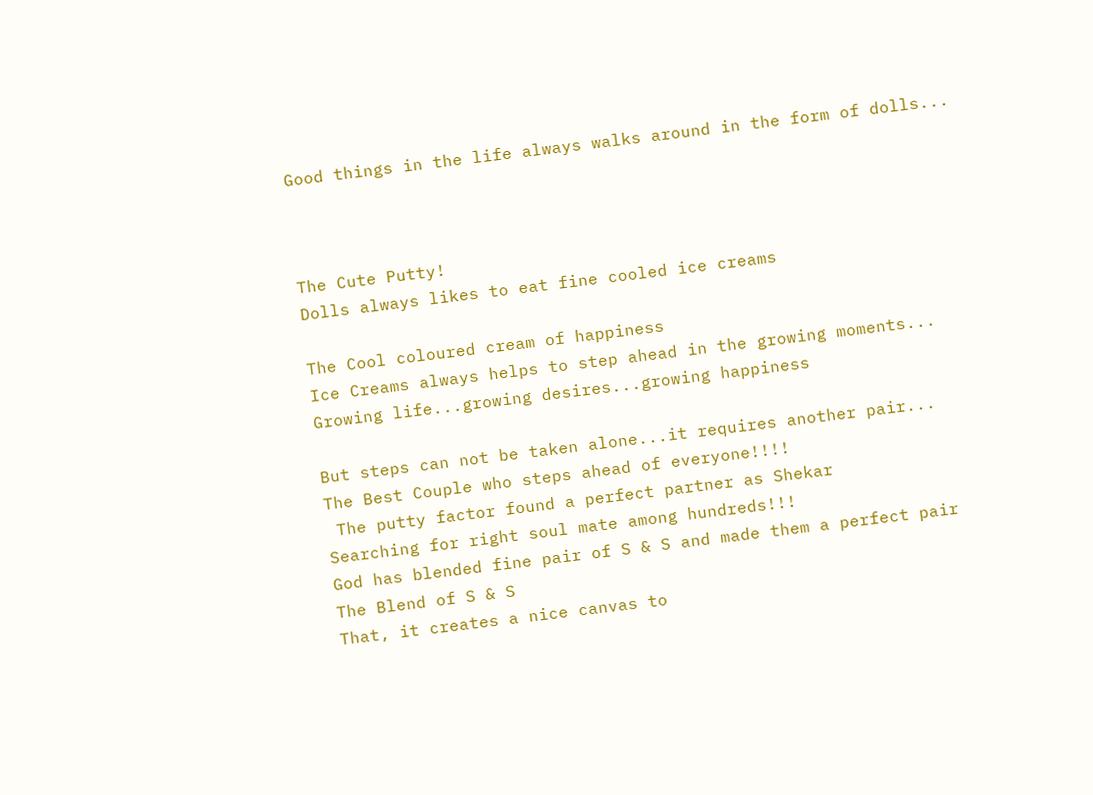Good things in the life always walks around in the form of dolls...



The Cute Putty!
Dolls always likes to eat fine cooled ice creams

The Cool coloured cream of happiness
Ice Creams always helps to step ahead in the growing moments...
Growing life...growing desires...growing happiness

But steps can not be taken alone...it requires another pair...
The Best Couple who steps ahead of everyone!!!!
 The putty factor found a perfect partner as Shekar
Searching for right soul mate among hundreds!!!
God has blended fine pair of S & S and made them a perfect pair
The Blend of S & S
That, it creates a nice canvas to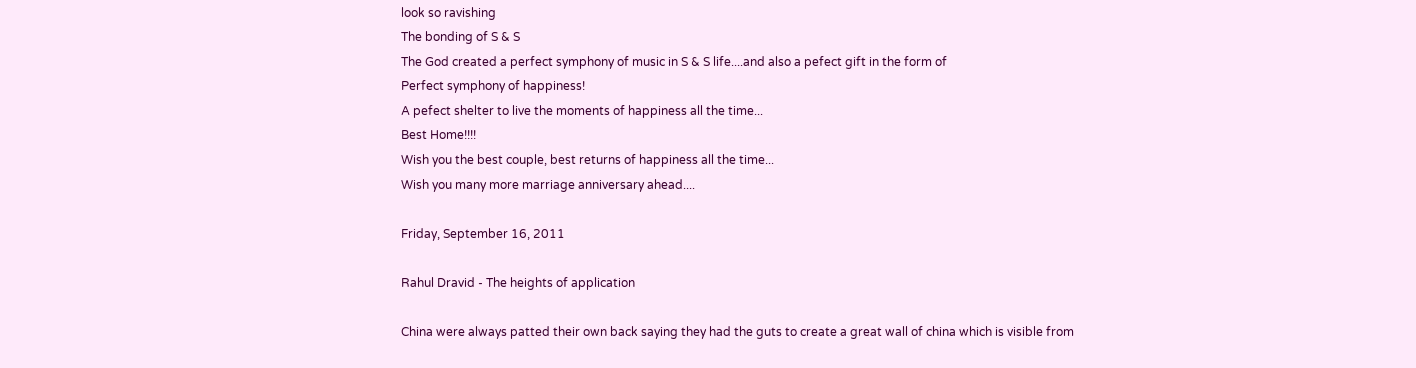look so ravishing
The bonding of S & S
The God created a perfect symphony of music in S & S life....and also a pefect gift in the form of
Perfect symphony of happiness!
A pefect shelter to live the moments of happiness all the time...
Best Home!!!!
Wish you the best couple, best returns of happiness all the time...
Wish you many more marriage anniversary ahead....

Friday, September 16, 2011

Rahul Dravid - The heights of application

China were always patted their own back saying they had the guts to create a great wall of china which is visible from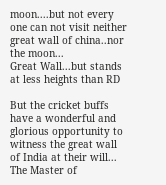moon....but not every one can not visit neither great wall of china..nor the moon...
Great Wall...but stands at less heights than RD

But the cricket buffs have a wonderful and glorious opportunity to witness the great wall of India at their will...
The Master of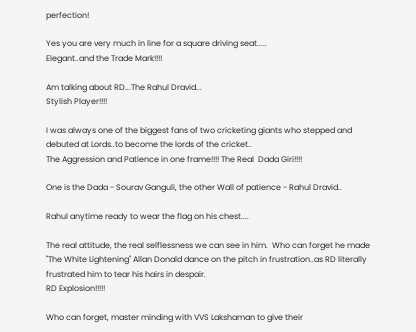perfection!

Yes you are very much in line for a square driving seat.....
Elegant..and the Trade Mark!!!!

Am talking about RD...The Rahul Dravid...
Stylish Player!!!!

I was always one of the biggest fans of two cricketing giants who stepped and debuted at Lords..to become the lords of the cricket..
The Aggression and Patience in one frame!!!! The Real  Dada Giri!!!!

One is the Dada - Sourav Ganguli, the other Wall of patience - Rahul Dravid..

Rahul anytime ready to wear the flag on his chest....

The real attitude, the real selflessness we can see in him.  Who can forget he made "The White Lightening" Allan Donald dance on the pitch in frustration..as RD literally frustrated him to tear his hairs in despair.
RD Explosion!!!!!

Who can forget, master minding with VVS Lakshaman to give their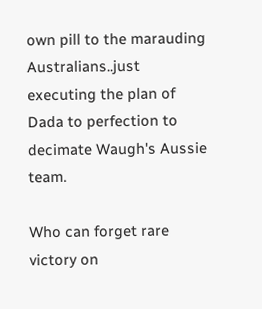own pill to the marauding Australians..just executing the plan of Dada to perfection to decimate Waugh's Aussie team.

Who can forget rare victory on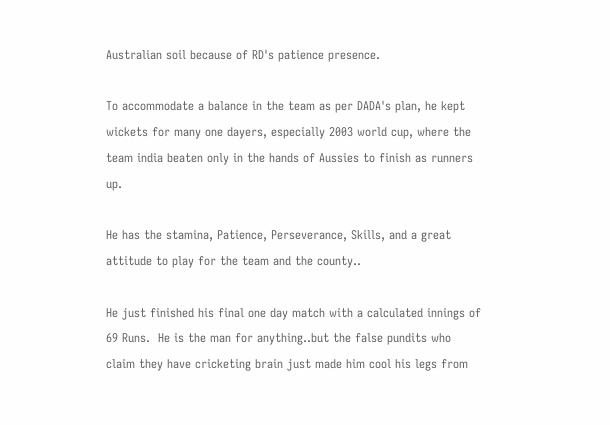Australian soil because of RD's patience presence.

To accommodate a balance in the team as per DADA's plan, he kept wickets for many one dayers, especially 2003 world cup, where the team india beaten only in the hands of Aussies to finish as runners up.

He has the stamina, Patience, Perseverance, Skills, and a great attitude to play for the team and the county..

He just finished his final one day match with a calculated innings of 69 Runs.  He is the man for anything..but the false pundits who claim they have cricketing brain just made him cool his legs from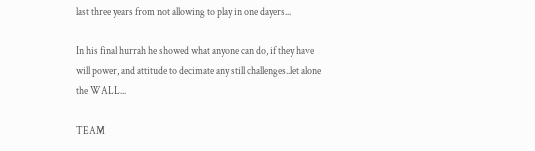last three years from not allowing to play in one dayers...

In his final hurrah he showed what anyone can do, if they have will power, and attitude to decimate any still challenges..let alone the WALL...

TEAM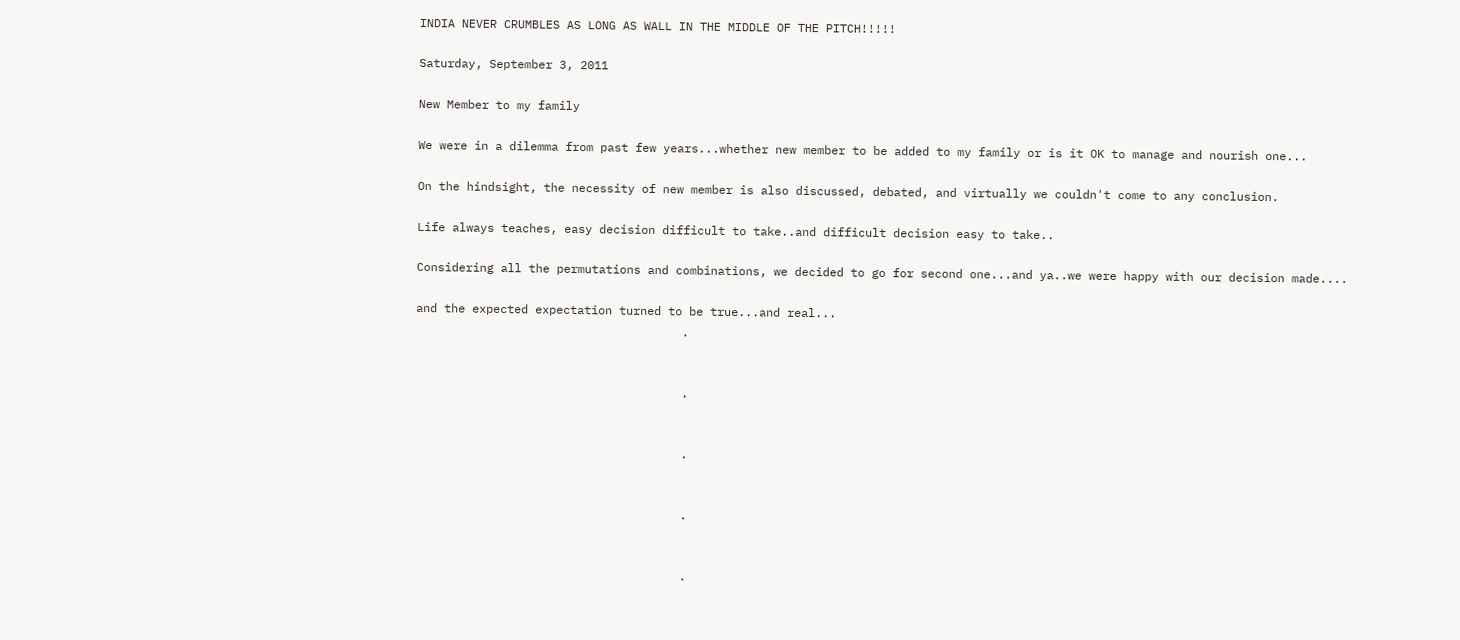INDIA NEVER CRUMBLES AS LONG AS WALL IN THE MIDDLE OF THE PITCH!!!!!

Saturday, September 3, 2011

New Member to my family

We were in a dilemma from past few years...whether new member to be added to my family or is it OK to manage and nourish one...

On the hindsight, the necessity of new member is also discussed, debated, and virtually we couldn't come to any conclusion.

Life always teaches, easy decision difficult to take..and difficult decision easy to take..

Considering all the permutations and combinations, we decided to go for second one...and ya..we were happy with our decision made....

and the expected expectation turned to be true...and real...
                                      .


                                      .


                                      .


                                      .


                                      .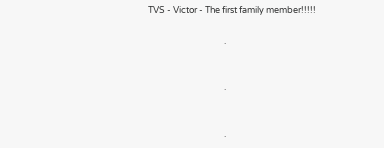TVS - Victor - The first family member!!!!!

                                      .


                                      .


                                      .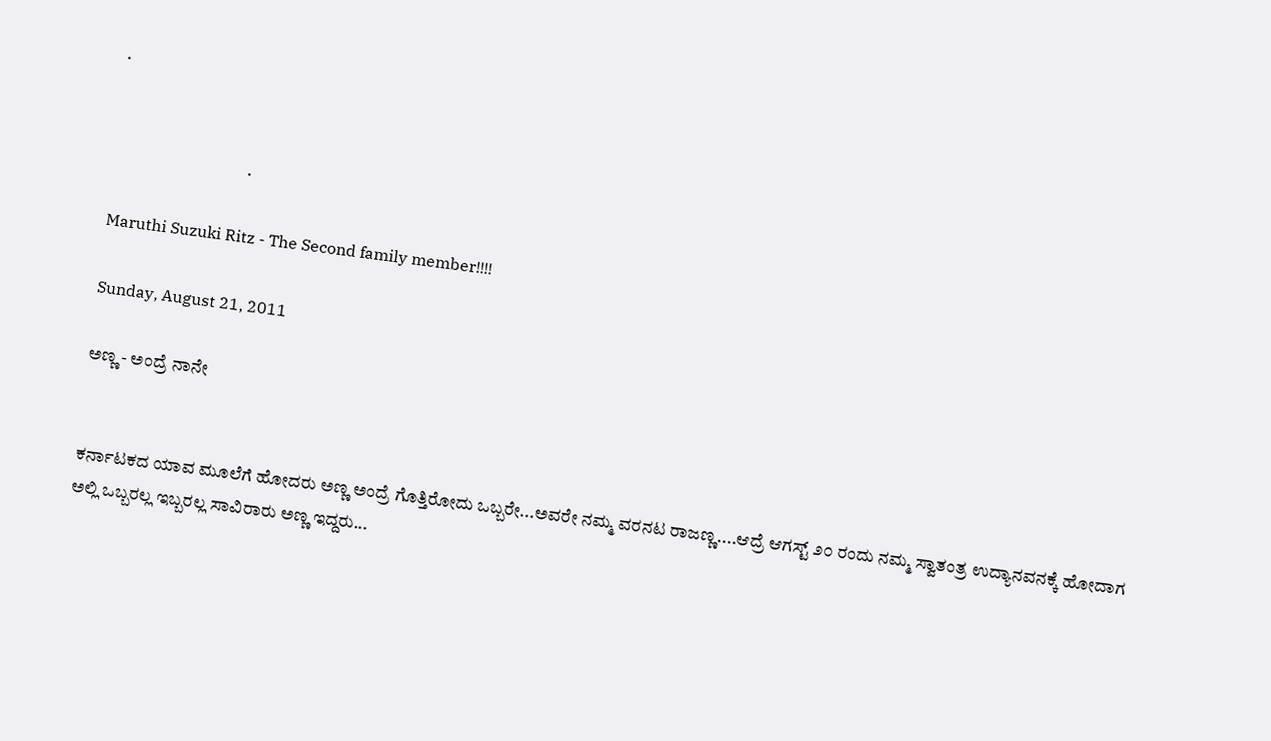.


                                      .

Maruthi Suzuki Ritz - The Second family member!!!!

Sunday, August 21, 2011

ಅಣ್ಣ - ಅಂದ್ರೆ ನಾನೇ


ಕರ್ನಾಟಕದ ಯಾವ ಮೂಲೆಗೆ ಹೋದರು ಅಣ್ಣ ಅಂದ್ರೆ ಗೊತ್ತಿರೋದು ಒಬ್ಬರೇ...ಅವರೇ ನಮ್ಮ ವರನಟ ರಾಜಣ್ಣ....ಆದ್ರೆ ಆಗಸ್ಟ್ ೨೦ ರಂದು ನಮ್ಮ ಸ್ವಾತಂತ್ರ ಉದ್ಯಾನವನಕ್ಕೆ ಹೋದಾಗ ಅಲ್ಲಿ ಒಬ್ಬರಲ್ಲ ಇಬ್ಬರಲ್ಲ ಸಾವಿರಾರು ಅಣ್ಣ ಇದ್ದರು...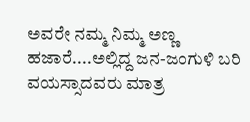ಅವರೇ ನಮ್ಮ ನಿಮ್ಮ ಅಣ್ಣ ಹಜಾರೆ....ಅಲ್ಲಿದ್ದ ಜನ-ಜಂಗುಳಿ ಬರಿ ವಯಸ್ಸಾದವರು ಮಾತ್ರ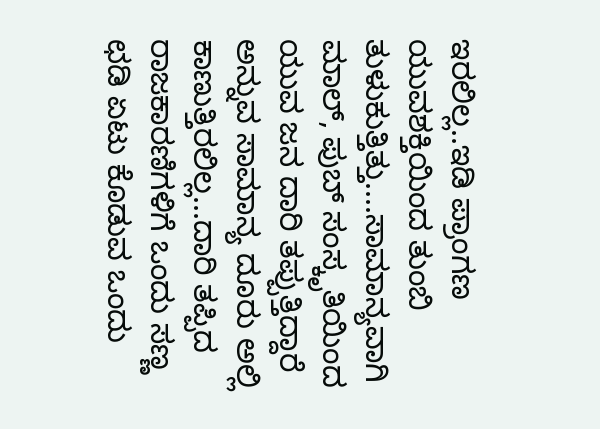ಇರಲಿಲ್ಲ..ಇಡಿ ಪ್ರಾಂಗಣ ಯುವಶಕ್ತಿಯಿಂದ ತುಂಬಿ ತುಳುಕುತ್ತಿತ್ತು....ಸಾಮಾನ್ಯವಾಗಿ ಮಾಲ್, ಪುಬ್ ಸಂಸ್ಕೃತಿಯಿಂದ ಯುವ ಜನ ದಾರಿ ತಪ್ಪುತ್ತಿದ್ದಾರೆ ಅನ್ನುವ ಸಾಮಾನ್ಯ ದೂರು ಅಲ್ಲಿ ಕಾಣುತ್ತಿರಲಿಲ್ಲ...ದಾರಿ ತಪ್ಪಿದ ರಾಜಕಾರಣಿಗಳಿಗೆ ಒಂದು ಸಣ್ಣ ಛಡಿ ಏಟು ಕೊಡುವ ಒಂದು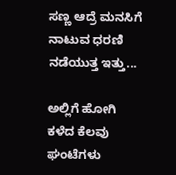ಸಣ್ಣ ಆದ್ರೆ ಮನಸಿಗೆ ನಾಟುವ ಧರಣಿ ನಡೆಯುತ್ತ ಇತ್ತು...

ಅಲ್ಲಿಗೆ ಹೋಗಿ ಕಳೆದ ಕೆಲವು ಘಂಟೆಗಳು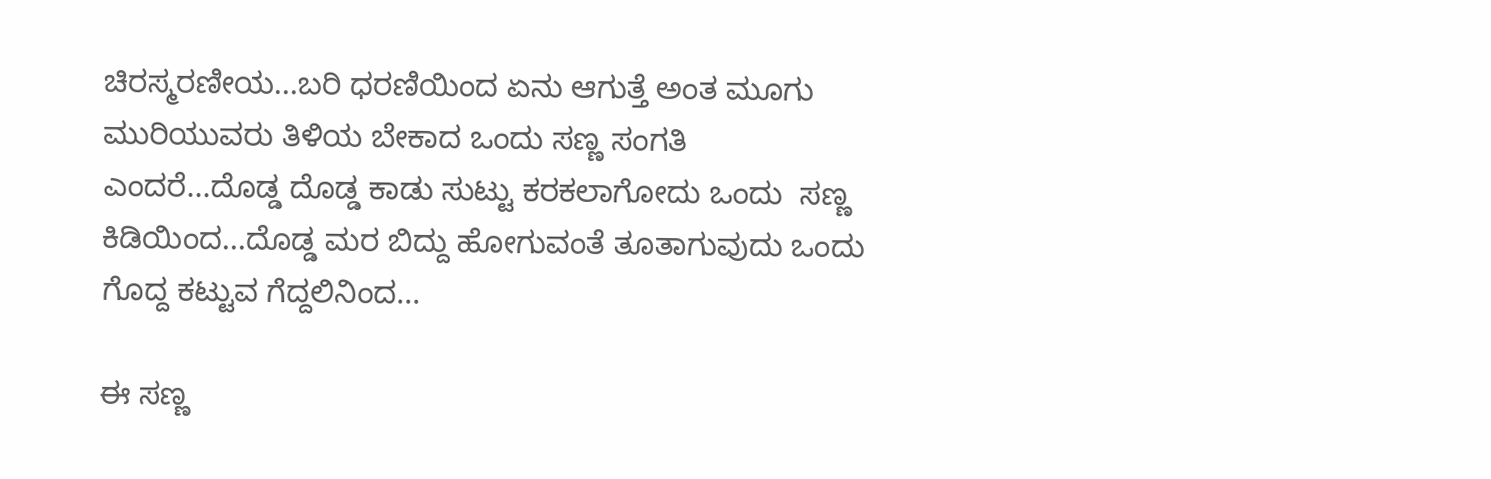ಚಿರಸ್ಮರಣೀಯ...ಬರಿ ಧರಣಿಯಿಂದ ಏನು ಆಗುತ್ತೆ ಅಂತ ಮೂಗು ಮುರಿಯುವರು ತಿಳಿಯ ಬೇಕಾದ ಒಂದು ಸಣ್ಣ ಸಂಗತಿ ಎಂದರೆ...ದೊಡ್ಡ ದೊಡ್ಡ ಕಾಡು ಸುಟ್ಟು ಕರಕಲಾಗೋದು ಒಂದು  ಸಣ್ಣ ಕಿಡಿಯಿಂದ...ದೊಡ್ಡ ಮರ ಬಿದ್ದು ಹೋಗುವಂತೆ ತೂತಾಗುವುದು ಒಂದು ಗೊದ್ದ ಕಟ್ಟುವ ಗೆದ್ದಲಿನಿಂದ...

ಈ ಸಣ್ಣ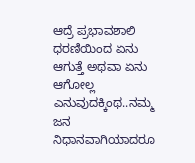ಆದ್ರೆ ಪ್ರಭಾವಶಾಲಿ ಧರಣಿಯಿಂದ ಏನು ಆಗುತ್ತೆ ಅಥವಾ ಏನು ಆಗೋಲ್ಲ ಎನುವುದಕ್ಕಿಂಥ..ನಮ್ಮ ಜನ ನಿಧಾನವಾಗಿಯಾದರೂ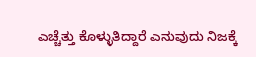ಎಚ್ಚೆತ್ತು ಕೊಳ್ಳುತಿದ್ದಾರೆ ಎನುವುದು ನಿಜಕ್ಕೆ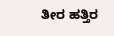ತೀರ ಹತ್ತಿರ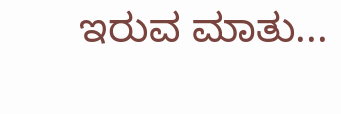ಇರುವ ಮಾತು...